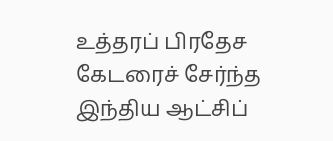உத்தரப் பிரதேச கேடரைச் சேர்ந்த இந்திய ஆட்சிப்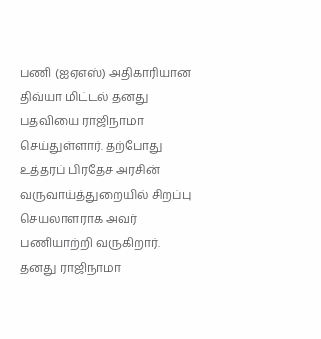பணி (ஐஏஎஸ்) அதிகாரியான திவ்யா மிட்டல் தனது பதவியை ராஜிநாமா செய்துள்ளார். தற்போது உத்தரப் பிரதேச அரசின் வருவாய்த்துறையில் சிறப்பு செயலாளராக அவர் பணியாற்றி வருகிறார். தனது ராஜிநாமா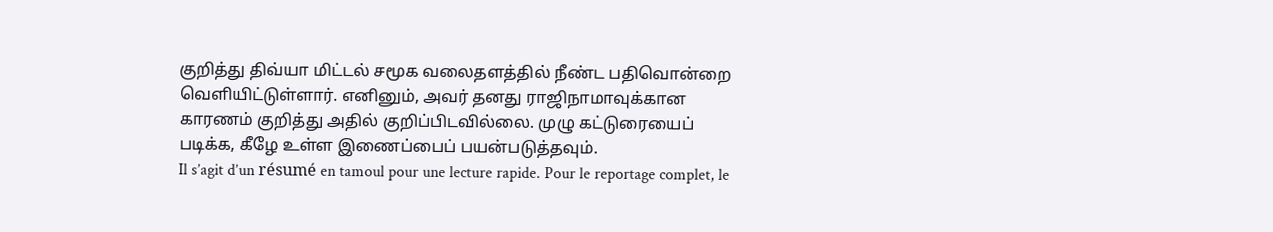குறித்து திவ்யா மிட்டல் சமூக வலைதளத்தில் நீண்ட பதிவொன்றை வெளியிட்டுள்ளார். எனினும், அவர் தனது ராஜிநாமாவுக்கான காரணம் குறித்து அதில் குறிப்பிடவில்லை. முழு கட்டுரையைப் படிக்க, கீழே உள்ள இணைப்பைப் பயன்படுத்தவும்.
Il s’agit d’un résumé en tamoul pour une lecture rapide. Pour le reportage complet, le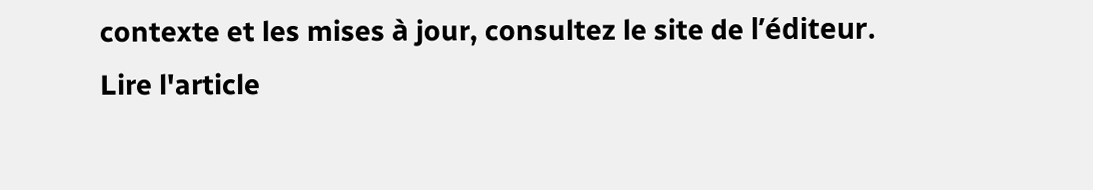contexte et les mises à jour, consultez le site de l’éditeur.
Lire l'article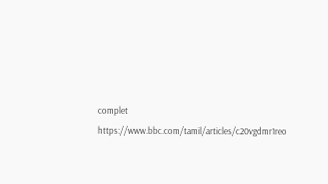complet
https://www.bbc.com/tamil/articles/c20vgdmr1reo